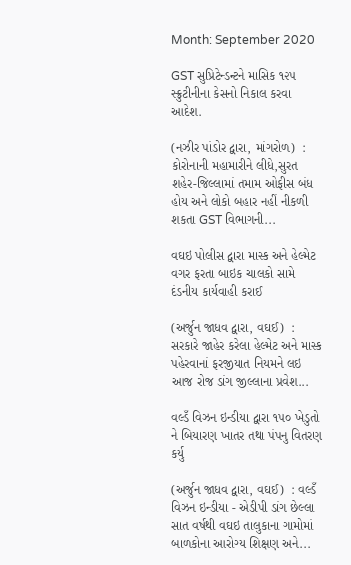Month: September 2020

GST સુપ્રિટેન્ડન્ટને માસિક ૧૨૫ સ્ક્રુટીનીના કેસનો નિકાલ કરવા આદેશ.

(નઝીર પાંડોર દ્વારા, માંગરોળ)  : કોરોનાની મહામારીને લીધે,સુરત શહેર-જિલ્લામાં તમામ ઓફીસ બંધ હોય અને લોકો બહાર નહીં નીકળી શકતા GST વિભાગની...

વઘઇ પોલીસ દ્વારા માસ્ક અને હેલ્મેટ વગર ફરતા બાઇક ચાલકો સામે દંડનીય કાર્યવાહી કરાઈ

(અર્જુન જાધવ દ્વારા, વઘઈ)  : સરકારે જાહેર કરેલા હેલ્મેટ અને માસ્ક પહેરવાનાં ફરજીયાત નિયમને લઇ આજ રોજ ડાંગ જીલ્લાના પ્રવેશ...

વલ્ડઁ વિઝન ઇન્ડીયા દ્વારા ૧૫૦ ખેડુતો ને બિયારણ ખાતર તથા પંપનુ વિતરણ કર્યુ

(અર્જુન જાધવ દ્વારા, વઘઈ)  : વલ્ડઁ વિઝન ઇન્ડીયા - એડીપી ડાંગ છેલ્લા સાત વર્ષથી વઘઇ તાલુકાના ગામોમાં બાળકોના આરોગ્ય શિક્ષણ અને...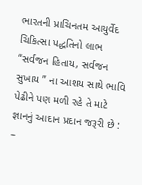ભારતની પ્રાચિનતમ આયુર્વેદ ચિકિત્સા પદ્ધતિનો લાભ “સર્વજન હિતાય, સર્વજન સુખાય ” ના આશય સાથે ભાવિ પેઢીને પણ મળી રહે તે માટે જ્ઞાનનું આદાન પ્રદાન જરૂરી છે : –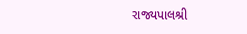રાજ્યપાલશ્રી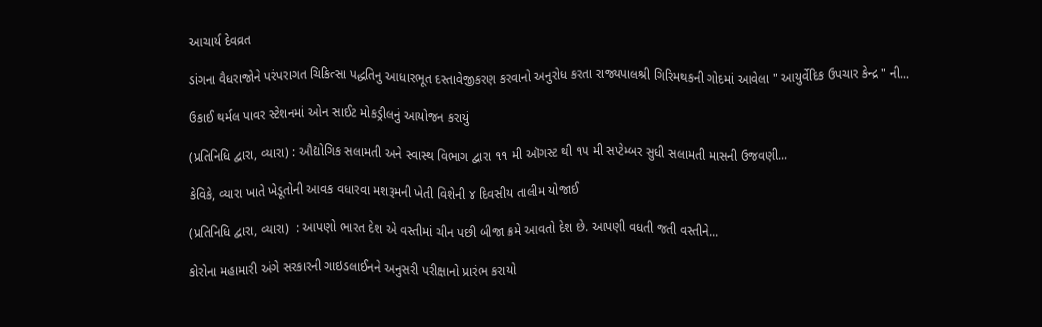આચાર્ય દેવવ્રત

ડાંગના વૈધરાજોને પરંપરાગત ચિકિત્સા પદ્ધતિનુ આધારભૂત દસ્તાવેજીકરણ કરવાનો અનુરોધ કરતા રાજ્યપાલશ્રી ગિરિમથકની ગોદમાં આવેલા " આયુર્વેદિક ઉપચાર કેન્દ્ર " ની...

ઉકાઈ થર્મલ પાવર સ્ટેશનમાં ઓન સાઈટ મોકડ્રીલનું આયોજન કરાયું

(પ્રતિનિધિ દ્વારા, વ્યારા) : ઔદ્યોગિક સલામતી અને સ્વાસ્થ વિભાગ દ્વારા ૧૧ મી ઑગસ્ટ થી ૧૫ મી સપ્ટેમ્બર સુધી સલામતી માસની ઉજવણી...

કેવિકે, વ્યારા ખાતે ખેડૂતોની આવક વધારવા મશરૂમની ખેતી વિશેની ૪ દિવસીય તાલીમ યોજાઈ

(પ્રતિનિધિ દ્વારા, વ્યારા)  : આપણો ભારત દેશ એ વસ્તીમાં ચીન પછી બીજા ક્રમે આવતો દેશ છે. આપણી વધતી જતી વસ્તીને...

કોરોના મહામારી અંગે સરકારની ગાઇડલાઈનને અનુસરી પરીક્ષાનો પ્રારંભ કરાયો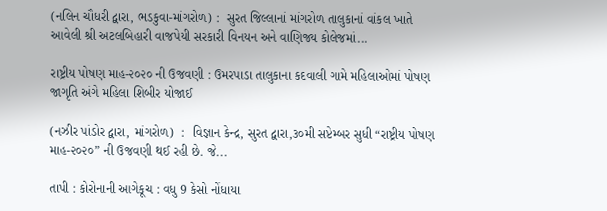(નલિન ચૌધરી દ્વારા, ભડકુવા-માંગરોળ) :  સુરત જિલ્લાનાં માંગરોળ તાલુકાનાં વાંકલ ખાતે આવેલી શ્રી અટલબિહારી વાજપેયી સરકારી વિનયન અને વાણિજ્ય કોલેજમાં...

રાષ્ટ્રીય પોષણ માહ-૨૦૨૦ ની ઉજવણી : ઉમરપાડા તાલુકાના કદવાલી ગામે મહિલાઓમાં પોષણ જાગૃતિ અંગે મહિલા શિબીર યોજાઈ

(નઝીર પાંડોર દ્વારા, માંગરોળ)  :  વિજ્ઞાન કેન્દ્ર, સુરત દ્વારા,૩૦મી સપ્ટેમ્બર સુધી “રાષ્ટ્રીય પોષણ માહ-૨૦૨૦” ની ઉજવણી થઈ રહી છે. જે...

તાપી : કોરોનાની આગેકૂચ : વધુ 9 કેસો નોંધાયા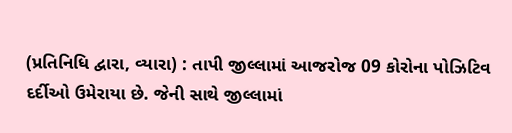(પ્રતિનિધિ દ્વારા, વ્યારા) : તાપી જીલ્લામાં આજરોજ 09 કોરોના પોઝિટિવ દર્દીઓ ઉમેરાયા છે. જેની સાથે જીલ્લામાં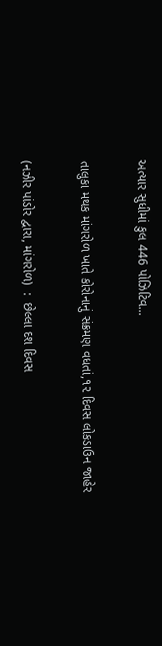અત્યાર સુધીમાં કુલ 446 પોઝિટિવ...

તાલુકા મથક માંગરોળ ખાતે કોરોનાનું સંક્રમણ વધતાં,૧૨ દિવસ લોકડાઉન જાહેર

(નઝીર પાંડોર દ્વારા, માંગરોળ)  :  છેલ્લા દશ દિવસ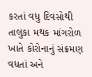કરતાં વધુ દિવસોથી તાલુકા મથક માંગરોળ ખાતે કોરોનાનું સંક્રમણ વધતાં અને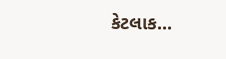કેટલાક...